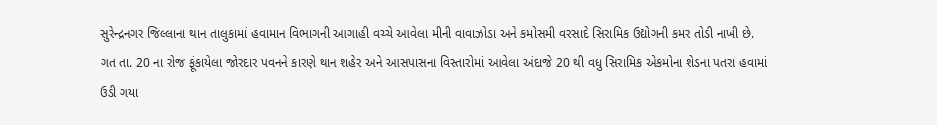સુરેન્દ્રનગર જિલ્લાના થાન તાલુકામાં હવામાન વિભાગની આગાહી વચ્ચે આવેલા મીની વાવાઝોડા અને કમોસમી વરસાદે સિરામિક ઉદ્યોગની કમર તોડી નાખી છે.
ગત તા. 20 ના રોજ ફૂંકાયેલા જોરદાર પવનને કારણે થાન શહેર અને આસપાસના વિસ્તારોમાં આવેલા અંદાજે 20 થી વધુ સિરામિક એકમોના શેડના પતરા હવામાં ઉડી ગયા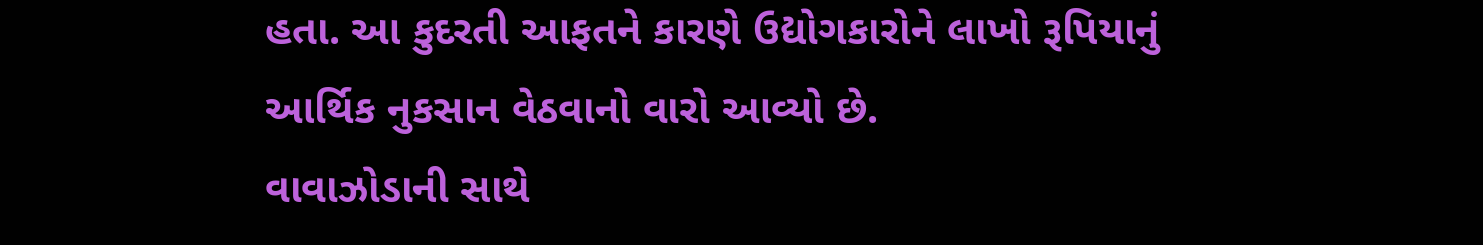હતા. આ કુદરતી આફતને કારણે ઉદ્યોગકારોને લાખો રૂપિયાનું આર્થિક નુકસાન વેઠવાનો વારો આવ્યો છે.
વાવાઝોડાની સાથે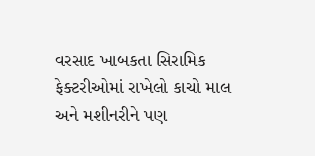વરસાદ ખાબકતા સિરામિક ફેક્ટરીઓમાં રાખેલો કાચો માલ અને મશીનરીને પણ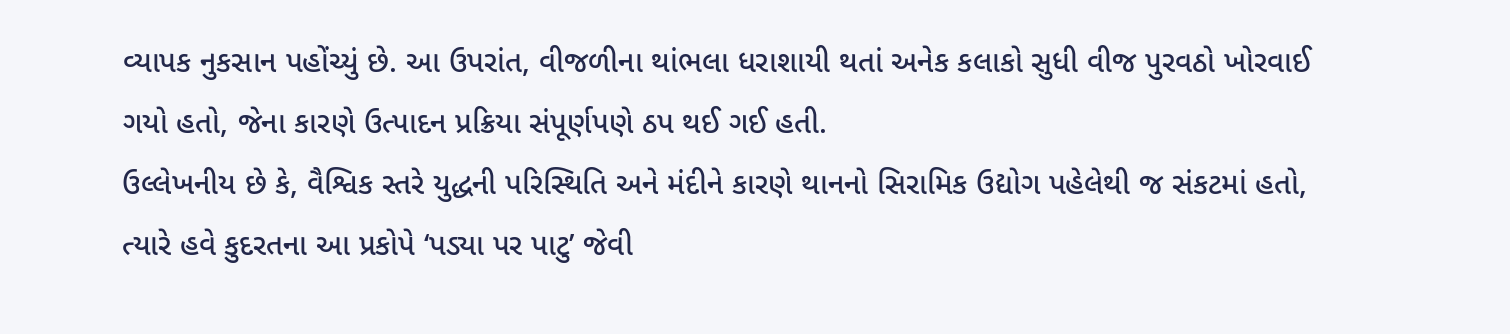વ્યાપક નુકસાન પહોંચ્યું છે. આ ઉપરાંત, વીજળીના થાંભલા ધરાશાયી થતાં અનેક કલાકો સુધી વીજ પુરવઠો ખોરવાઈ ગયો હતો, જેના કારણે ઉત્પાદન પ્રક્રિયા સંપૂર્ણપણે ઠપ થઈ ગઈ હતી.
ઉલ્લેખનીય છે કે, વૈશ્વિક સ્તરે યુદ્ધની પરિસ્થિતિ અને મંદીને કારણે થાનનો સિરામિક ઉદ્યોગ પહેલેથી જ સંકટમાં હતો, ત્યારે હવે કુદરતના આ પ્રકોપે ‘પડ્યા પર પાટુ’ જેવી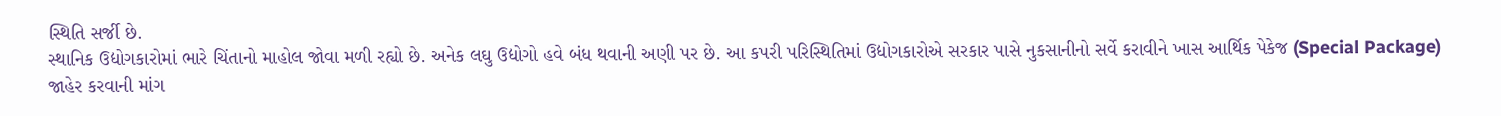સ્થિતિ સર્જી છે.
સ્થાનિક ઉદ્યોગકારોમાં ભારે ચિંતાનો માહોલ જોવા મળી રહ્યો છે. અનેક લઘુ ઉદ્યોગો હવે બંધ થવાની અણી પર છે. આ કપરી પરિસ્થિતિમાં ઉદ્યોગકારોએ સરકાર પાસે નુકસાનીનો સર્વે કરાવીને ખાસ આર્થિક પેકેજ (Special Package) જાહેર કરવાની માંગ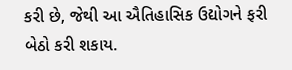કરી છે, જેથી આ ઐતિહાસિક ઉદ્યોગને ફરી બેઠો કરી શકાય.